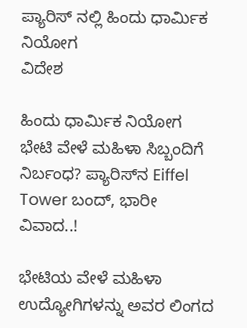ಪ್ಯಾರಿಸ್ ನಲ್ಲಿ ಹಿಂದು ಧಾರ್ಮಿಕ ನಿಯೋಗ
ವಿದೇಶ

ಹಿಂದು ಧಾರ್ಮಿಕ ನಿಯೋಗ ಭೇಟಿ ವೇಳೆ ಮಹಿಳಾ ಸಿಬ್ಬಂದಿಗೆ ನಿರ್ಬಂಧ? ಪ್ಯಾರಿಸ್‌ನ Eiffel Tower ಬಂದ್, ಭಾರೀ ವಿವಾದ..!

ಭೇಟಿಯ ವೇಳೆ ಮಹಿಳಾ ಉದ್ಯೋಗಿಗಳನ್ನು ಅವರ ಲಿಂಗದ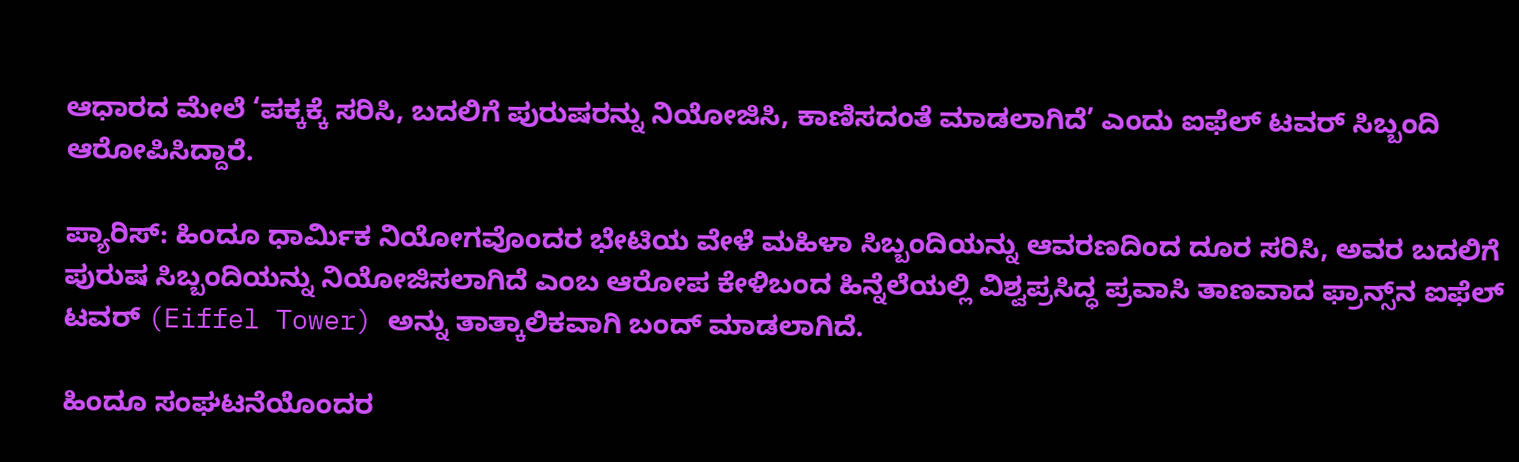ಆಧಾರದ ಮೇಲೆ ‘ಪಕ್ಕಕ್ಕೆ ಸರಿಸಿ, ಬದಲಿಗೆ ಪುರುಷರನ್ನು ನಿಯೋಜಿಸಿ, ಕಾಣಿಸದಂತೆ ಮಾಡಲಾಗಿದೆ’ ಎಂದು ಐಫೆಲ್ ಟವರ್ ಸಿಬ್ಬಂದಿ ಆರೋಪಿಸಿದ್ದಾರೆ.

ಪ್ಯಾರಿಸ್: ಹಿಂದೂ ಧಾರ್ಮಿಕ ನಿಯೋಗವೊಂದರ ಭೇಟಿಯ ವೇಳೆ ಮಹಿಳಾ ಸಿಬ್ಬಂದಿಯನ್ನು ಆವರಣದಿಂದ ದೂರ ಸರಿಸಿ, ಅವರ ಬದಲಿಗೆ ಪುರುಷ ಸಿಬ್ಬಂದಿಯನ್ನು ನಿಯೋಜಿಸಲಾಗಿದೆ ಎಂಬ ಆರೋಪ ಕೇಳಿಬಂದ ಹಿನ್ನೆಲೆಯಲ್ಲಿ ವಿಶ್ವಪ್ರಸಿದ್ಧ ಪ್ರವಾಸಿ ತಾಣವಾದ ಫ್ರಾನ್ಸ್‌ನ ಐಫೆಲ್ ಟವರ್ (Eiffel Tower) ಅನ್ನು ತಾತ್ಕಾಲಿಕವಾಗಿ ಬಂದ್ ಮಾಡಲಾಗಿದೆ.

ಹಿಂದೂ ಸಂಘಟನೆಯೊಂದರ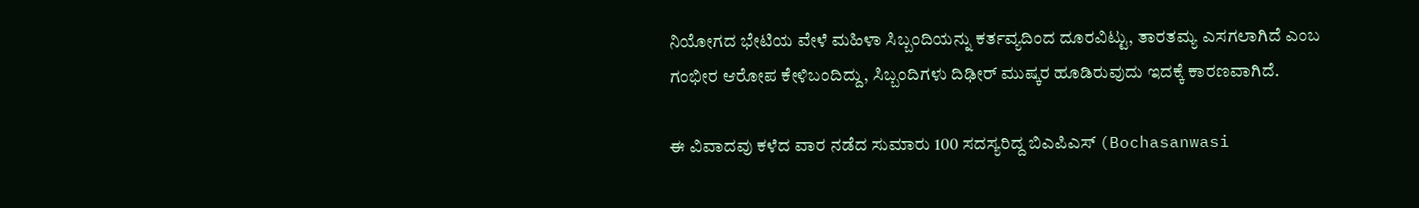ನಿಯೋಗದ ಭೇಟಿಯ ವೇಳೆ ಮಹಿಳಾ ಸಿಬ್ಬಂದಿಯನ್ನು ಕರ್ತವ್ಯದಿಂದ ದೂರವಿಟ್ಟು, ತಾರತಮ್ಯ ಎಸಗಲಾಗಿದೆ ಎಂಬ ಗಂಭೀರ ಆರೋಪ ಕೇಳಿಬಂದಿದ್ದು, ಸಿಬ್ಬಂದಿಗಳು ದಿಢೀರ್ ಮುಷ್ಕರ ಹೂಡಿರುವುದು ಇದಕ್ಕೆ ಕಾರಣವಾಗಿದೆ.

ಈ ವಿವಾದವು ಕಳೆದ ವಾರ ನಡೆದ ಸುಮಾರು 100 ಸದಸ್ಯರಿದ್ದ ಬಿಎಪಿಎಸ್ (Bochasanwasi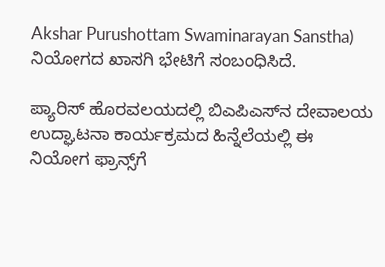Akshar Purushottam Swaminarayan Sanstha) ನಿಯೋಗದ ಖಾಸಗಿ ಭೇಟಿಗೆ ಸಂಬಂಧಿಸಿದೆ.

ಪ್ಯಾರಿಸ್ ಹೊರವಲಯದಲ್ಲಿ ಬಿಎಪಿಎಸ್‌ನ ದೇವಾಲಯ ಉದ್ಘಾಟನಾ ಕಾರ್ಯಕ್ರಮದ ಹಿನ್ನೆಲೆಯಲ್ಲಿ ಈ ನಿಯೋಗ ಫ್ರಾನ್ಸ್‌ಗೆ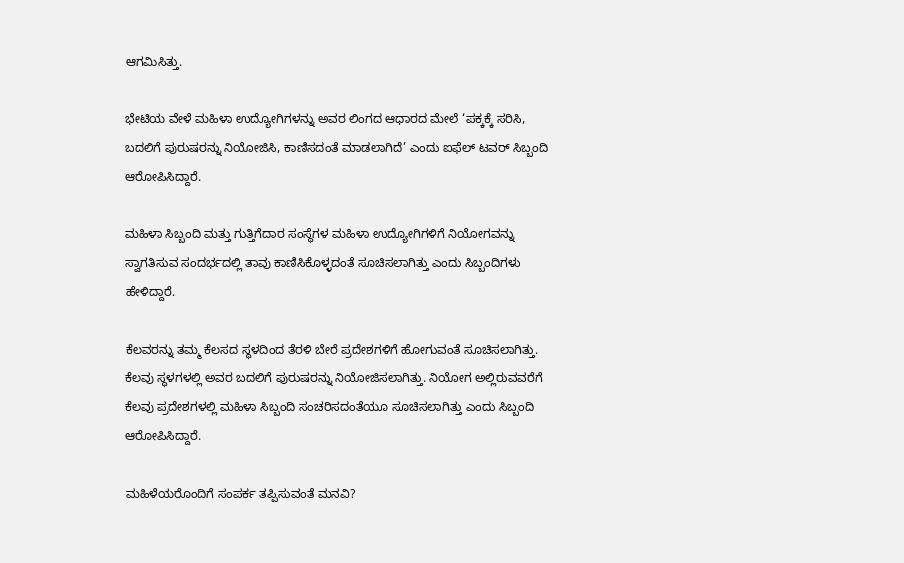ಆಗಮಿಸಿತ್ತು.

ಭೇಟಿಯ ವೇಳೆ ಮಹಿಳಾ ಉದ್ಯೋಗಿಗಳನ್ನು ಅವರ ಲಿಂಗದ ಆಧಾರದ ಮೇಲೆ ‘ಪಕ್ಕಕ್ಕೆ ಸರಿಸಿ, ಬದಲಿಗೆ ಪುರುಷರನ್ನು ನಿಯೋಜಿಸಿ, ಕಾಣಿಸದಂತೆ ಮಾಡಲಾಗಿದೆ’ ಎಂದು ಐಫೆಲ್ ಟವರ್ ಸಿಬ್ಬಂದಿ ಆರೋಪಿಸಿದ್ದಾರೆ.

ಮಹಿಳಾ ಸಿಬ್ಬಂದಿ ಮತ್ತು ಗುತ್ತಿಗೆದಾರ ಸಂಸ್ಥೆಗಳ ಮಹಿಳಾ ಉದ್ಯೋಗಿಗಳಿಗೆ ನಿಯೋಗವನ್ನು ಸ್ವಾಗತಿಸುವ ಸಂದರ್ಭದಲ್ಲಿ ತಾವು ಕಾಣಿಸಿಕೊಳ್ಳದಂತೆ ಸೂಚಿಸಲಾಗಿತ್ತು ಎಂದು ಸಿಬ್ಬಂದಿಗಳು ಹೇಳಿದ್ದಾರೆ.

ಕೆಲವರನ್ನು ತಮ್ಮ ಕೆಲಸದ ಸ್ಥಳದಿಂದ ತೆರಳಿ ಬೇರೆ ಪ್ರದೇಶಗಳಿಗೆ ಹೋಗುವಂತೆ ಸೂಚಿಸಲಾಗಿತ್ತು. ಕೆಲವು ಸ್ಥಳಗಳಲ್ಲಿ ಅವರ ಬದಲಿಗೆ ಪುರುಷರನ್ನು ನಿಯೋಜಿಸಲಾಗಿತ್ತು. ನಿಯೋಗ ಅಲ್ಲಿರುವವರೆಗೆ ಕೆಲವು ಪ್ರದೇಶಗಳಲ್ಲಿ ಮಹಿಳಾ ಸಿಬ್ಬಂದಿ ಸಂಚರಿಸದಂತೆಯೂ ಸೂಚಿಸಲಾಗಿತ್ತು ಎಂದು ಸಿಬ್ಬಂದಿ ಆರೋಪಿಸಿದ್ದಾರೆ.

ಮಹಿಳೆಯರೊಂದಿಗೆ ಸಂಪರ್ಕ ತಪ್ಪಿಸುವಂತೆ ಮನವಿ?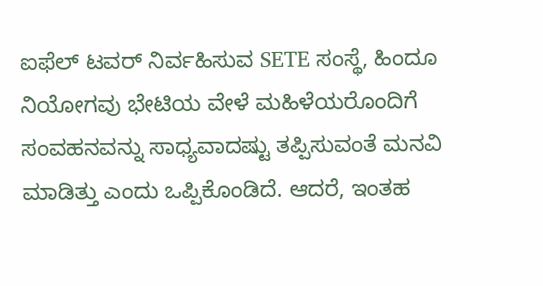ಐಫೆಲ್ ಟವರ್ ನಿರ್ವಹಿಸುವ SETE ಸಂಸ್ಥೆ, ಹಿಂದೂ ನಿಯೋಗವು ಭೇಟಿಯ ವೇಳೆ ಮಹಿಳೆಯರೊಂದಿಗೆ ಸಂವಹನವನ್ನು ಸಾಧ್ಯವಾದಷ್ಟು ತಪ್ಪಿಸುವಂತೆ ಮನವಿ ಮಾಡಿತ್ತು ಎಂದು ಒಪ್ಪಿಕೊಂಡಿದೆ. ಆದರೆ, ಇಂತಹ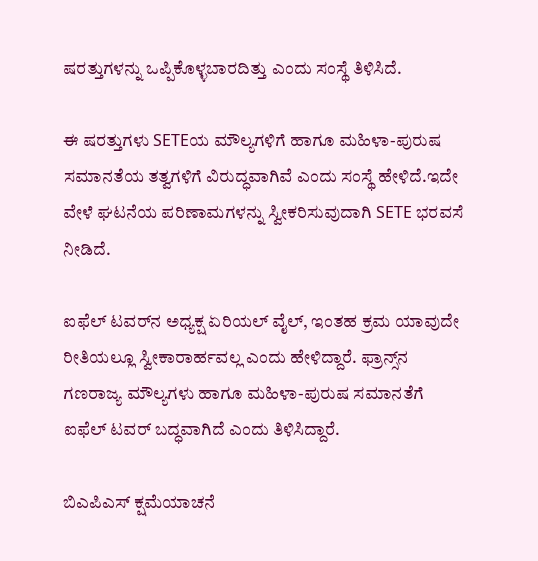ಷರತ್ತುಗಳನ್ನು ಒಪ್ಪಿಕೊಳ್ಳಬಾರದಿತ್ತು ಎಂದು ಸಂಸ್ಥೆ ತಿಳಿಸಿದೆ.

ಈ ಷರತ್ತುಗಳು SETEಯ ಮೌಲ್ಯಗಳಿಗೆ ಹಾಗೂ ಮಹಿಳಾ-ಪುರುಷ ಸಮಾನತೆಯ ತತ್ವಗಳಿಗೆ ವಿರುದ್ಧವಾಗಿವೆ ಎಂದು ಸಂಸ್ಥೆ ಹೇಳಿದೆ.ಇದೇ ವೇಳೆ ಘಟನೆಯ ಪರಿಣಾಮಗಳನ್ನು ಸ್ವೀಕರಿಸುವುದಾಗಿ SETE ಭರವಸೆ ನೀಡಿದೆ.

ಐಫೆಲ್ ಟವರ್‌ನ ಅಧ್ಯಕ್ಷ ಏರಿಯಲ್ ವೈಲ್, ಇಂತಹ ಕ್ರಮ ಯಾವುದೇ ರೀತಿಯಲ್ಲೂ ಸ್ವೀಕಾರಾರ್ಹವಲ್ಲ ಎಂದು ಹೇಳಿದ್ದಾರೆ. ಫ್ರಾನ್ಸ್‌ನ ಗಣರಾಜ್ಯ ಮೌಲ್ಯಗಳು ಹಾಗೂ ಮಹಿಳಾ-ಪುರುಷ ಸಮಾನತೆಗೆ ಐಫೆಲ್ ಟವರ್ ಬದ್ಧವಾಗಿದೆ ಎಂದು ತಿಳಿಸಿದ್ದಾರೆ.

ಬಿಎಪಿಎಸ್‌ ಕ್ಷಮೆಯಾಚನೆ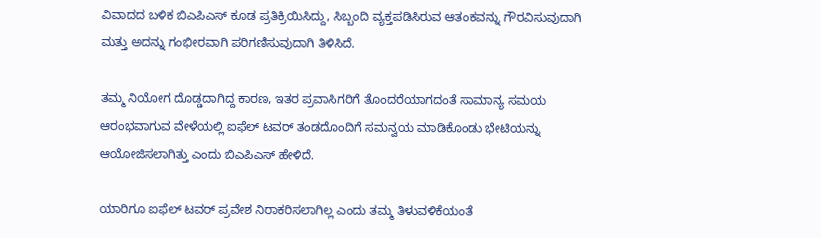ವಿವಾದದ ಬಳಿಕ ಬಿಎಪಿಎಸ್‌ ಕೂಡ ಪ್ರತಿಕ್ರಿಯಿಸಿದ್ದು, ಸಿಬ್ಬಂದಿ ವ್ಯಕ್ತಪಡಿಸಿರುವ ಆತಂಕವನ್ನು ಗೌರವಿಸುವುದಾಗಿ ಮತ್ತು ಅದನ್ನು ಗಂಭೀರವಾಗಿ ಪರಿಗಣಿಸುವುದಾಗಿ ತಿಳಿಸಿದೆ.

ತಮ್ಮ ನಿಯೋಗ ದೊಡ್ಡದಾಗಿದ್ದ ಕಾರಣ, ಇತರ ಪ್ರವಾಸಿಗರಿಗೆ ತೊಂದರೆಯಾಗದಂತೆ ಸಾಮಾನ್ಯ ಸಮಯ ಆರಂಭವಾಗುವ ವೇಳೆಯಲ್ಲಿ ಐಫೆಲ್ ಟವರ್ ತಂಡದೊಂದಿಗೆ ಸಮನ್ವಯ ಮಾಡಿಕೊಂಡು ಭೇಟಿಯನ್ನು ಆಯೋಜಿಸಲಾಗಿತ್ತು ಎಂದು ಬಿಎಪಿಎಸ್ ಹೇಳಿದೆ.

ಯಾರಿಗೂ ಐಫೆಲ್ ಟವರ್ ಪ್ರವೇಶ ನಿರಾಕರಿಸಲಾಗಿಲ್ಲ ಎಂದು ತಮ್ಮ ತಿಳುವಳಿಕೆಯಂತೆ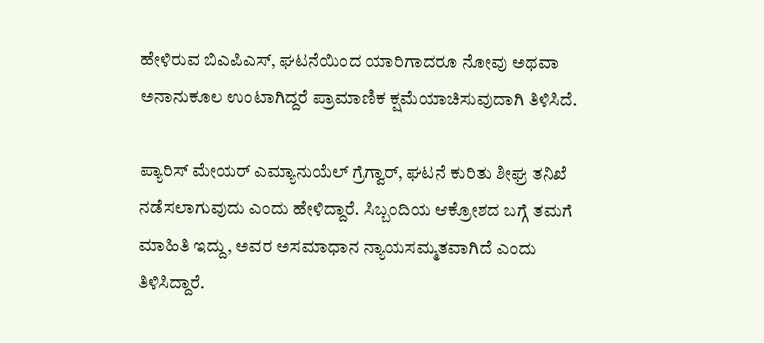ಹೇಳಿರುವ ಬಿಎಪಿಎಸ್, ಘಟನೆಯಿಂದ ಯಾರಿಗಾದರೂ ನೋವು ಅಥವಾ ಅನಾನುಕೂಲ ಉಂಟಾಗಿದ್ದರೆ ಪ್ರಾಮಾಣಿಕ ಕ್ಷಮೆಯಾಚಿಸುವುದಾಗಿ ತಿಳಿಸಿದೆ.

ಪ್ಯಾರಿಸ್ ಮೇಯರ್ ಎಮ್ಯಾನುಯೆಲ್ ಗ್ರೆಗ್ವಾರ್, ಘಟನೆ ಕುರಿತು ಶೀಘ್ರ ತನಿಖೆ ನಡೆಸಲಾಗುವುದು ಎಂದು ಹೇಳಿದ್ದಾರೆ. ಸಿಬ್ಬಂದಿಯ ಆಕ್ರೋಶದ ಬಗ್ಗೆ ತಮಗೆ ಮಾಹಿತಿ ಇದ್ದು, ಅವರ ಅಸಮಾಧಾನ ನ್ಯಾಯಸಮ್ಮತವಾಗಿದೆ ಎಂದು ತಿಳಿಸಿದ್ದಾರೆ.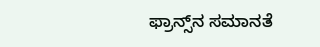ಫ್ರಾನ್ಸ್‌ನ ಸಮಾನತೆ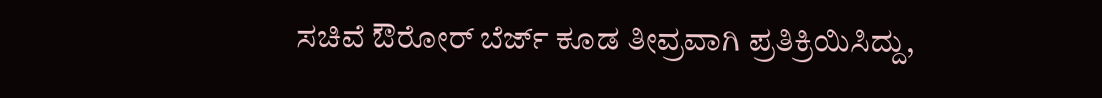ಸಚಿವೆ ಔರೋರ್ ಬೆರ್ಜ್ ಕೂಡ ತೀವ್ರವಾಗಿ ಪ್ರತಿಕ್ರಿಯಿಸಿದ್ದು,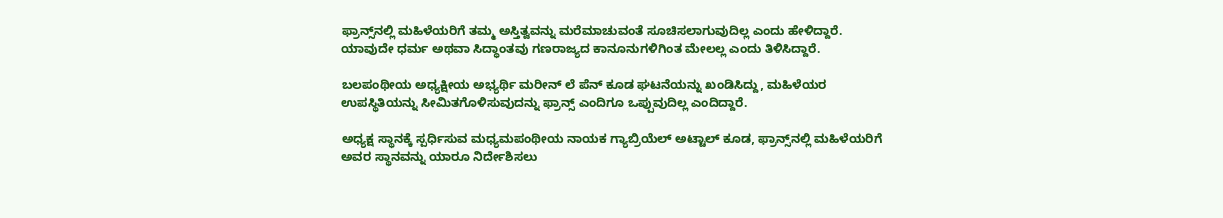ಫ್ರಾನ್ಸ್‌ನಲ್ಲಿ ಮಹಿಳೆಯರಿಗೆ ತಮ್ಮ ಅಸ್ತಿತ್ವವನ್ನು ಮರೆಮಾಚುವಂತೆ ಸೂಚಿಸಲಾಗುವುದಿಲ್ಲ ಎಂದು ಹೇಳಿದ್ದಾರೆ. ಯಾವುದೇ ಧರ್ಮ ಅಥವಾ ಸಿದ್ಧಾಂತವು ಗಣರಾಜ್ಯದ ಕಾನೂನುಗಳಿಗಿಂತ ಮೇಲಲ್ಲ ಎಂದು ತಿಳಿಸಿದ್ದಾರೆ.

ಬಲಪಂಥೀಯ ಅಧ್ಯಕ್ಷೀಯ ಅಭ್ಯರ್ಥಿ ಮರೀನ್ ಲೆ ಪೆನ್ ಕೂಡ ಘಟನೆಯನ್ನು ಖಂಡಿಸಿದ್ದು, ಮಹಿಳೆಯರ ಉಪಸ್ಥಿತಿಯನ್ನು ಸೀಮಿತಗೊಳಿಸುವುದನ್ನು ಫ್ರಾನ್ಸ್ ಎಂದಿಗೂ ಒಪ್ಪುವುದಿಲ್ಲ ಎಂದಿದ್ದಾರೆ.

ಅಧ್ಯಕ್ಷ ಸ್ಥಾನಕ್ಕೆ ಸ್ಪರ್ಧಿಸುವ ಮಧ್ಯಮಪಂಥೀಯ ನಾಯಕ ಗ್ಯಾಬ್ರಿಯೆಲ್ ಅಟ್ಟಾಲ್ ಕೂಡ, ಫ್ರಾನ್ಸ್‌ನಲ್ಲಿ ಮಹಿಳೆಯರಿಗೆ ಅವರ ಸ್ಥಾನವನ್ನು ಯಾರೂ ನಿರ್ದೇಶಿಸಲು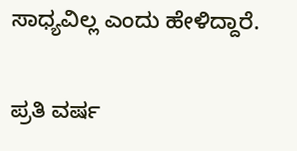ಸಾಧ್ಯವಿಲ್ಲ ಎಂದು ಹೇಳಿದ್ದಾರೆ.

ಪ್ರತಿ ವರ್ಷ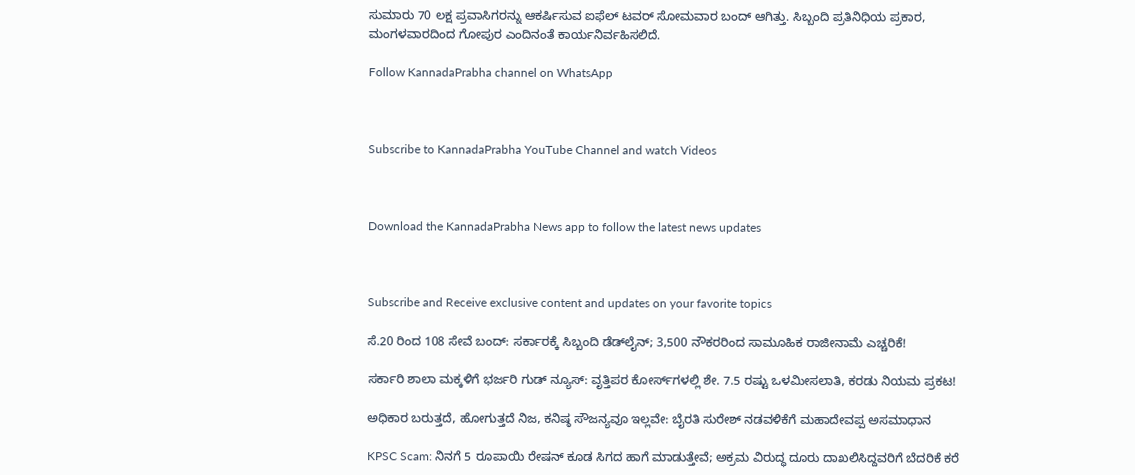ಸುಮಾರು 70 ಲಕ್ಷ ಪ್ರವಾಸಿಗರನ್ನು ಆಕರ್ಷಿಸುವ ಐಫೆಲ್ ಟವರ್ ಸೋಮವಾರ ಬಂದ್ ಆಗಿತ್ತು. ಸಿಬ್ಬಂದಿ ಪ್ರತಿನಿಧಿಯ ಪ್ರಕಾರ, ಮಂಗಳವಾರದಿಂದ ಗೋಪುರ ಎಂದಿನಂತೆ ಕಾರ್ಯನಿರ್ವಹಿಸಲಿದೆ.

Follow KannadaPrabha channel on WhatsApp



Subscribe to KannadaPrabha YouTube Channel and watch Videos



Download the KannadaPrabha News app to follow the latest news updates



Subscribe and Receive exclusive content and updates on your favorite topics

ಸೆ.20 ರಿಂದ 108 ಸೇವೆ ಬಂದ್: ಸರ್ಕಾರಕ್ಕೆ ಸಿಬ್ಬಂದಿ ಡೆಡ್‌ಲೈನ್; 3,500 ನೌಕರರಿಂದ ಸಾಮೂಹಿಕ ರಾಜೀನಾಮೆ ಎಚ್ಚರಿಕೆ!

ಸರ್ಕಾರಿ ಶಾಲಾ ಮಕ್ಕಳಿಗೆ ಭರ್ಜರಿ ಗುಡ್ ನ್ಯೂಸ್: ವೃತ್ತಿಪರ ಕೋರ್ಸ್‌ಗಳಲ್ಲಿ ಶೇ. 7.5 ರಷ್ಟು ಒಳಮೀಸಲಾತಿ, ಕರಡು ನಿಯಮ ಪ್ರಕಟ!

ಅಧಿಕಾರ ಬರುತ್ತದೆ, ಹೋಗುತ್ತದೆ ನಿಜ, ಕನಿಷ್ಠ ಸೌಜನ್ಯವೂ ಇಲ್ಲವೇ: ಬೈರತಿ ಸುರೇಶ್ ನಡವಳಿಕೆಗೆ ಮಹಾದೇವಪ್ಪ ಅಸಮಾಧಾನ

KPSC Scam: ನಿನಗೆ 5 ರೂಪಾಯಿ ರೇಷನ್ ಕೂಡ ಸಿಗದ ಹಾಗೆ ಮಾಡುತ್ತೇವೆ; ಅಕ್ರಮ ವಿರುದ್ಧ ದೂರು ದಾಖಲಿಸಿದ್ದವರಿಗೆ ಬೆದರಿಕೆ ಕರೆ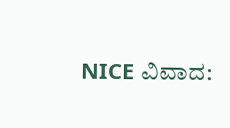NICE ವಿವಾದ: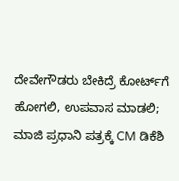ದೇವೇಗೌಡರು ಬೇಕಿದ್ರೆ ಕೋರ್ಟ್‌ಗೆ ಹೋಗಲಿ, ಉಪವಾಸ ಮಾಡಲಿ; ಮಾಜಿ ಪ್ರಧಾನಿ ಪತ್ರಕ್ಕೆ CM ಡಿಕೆಶಿ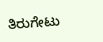ತಿರುಗೇಟು